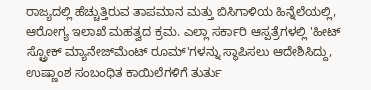ರಾಜ್ಯದಲ್ಲಿ ಹೆಚ್ಚುತ್ತಿರುವ ತಾಪಮಾನ ಮತ್ತು ಬಿಸಿಗಾಳಿಯ ಹಿನ್ನೆಲೆಯಲ್ಲಿ, ಆರೋಗ್ಯ ಇಲಾಖೆ ಮಹತ್ವದ ಕ್ರಮ. ಎಲ್ಲಾ ಸರ್ಕಾರಿ ಆಸ್ಪತ್ರೆಗಳಲ್ಲಿ 'ಹೀಟ್ ಸ್ಟ್ರೋಕ್ ಮ್ಯಾನೇಜ್‌ಮೆಂಟ್ ರೂಮ್'ಗಳನ್ನು ಸ್ಥಾಪಿಸಲು ಆದೇಶಿಸಿದ್ದು, ಉಷ್ಣಾಂಶ ಸಂಬಂಧಿತ ಕಾಯಿಲೆಗಳಿಗೆ ತುರ್ತು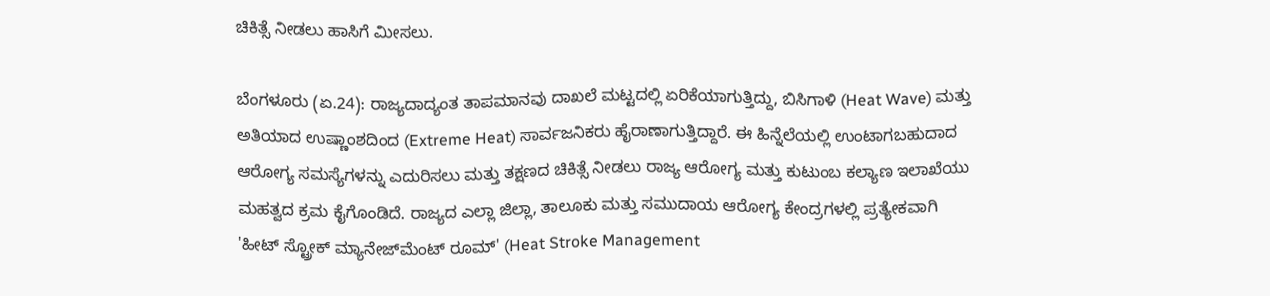ಚಿಕಿತ್ಸೆ ನೀಡಲು ಹಾಸಿಗೆ ಮೀಸಲು.

ಬೆಂಗಳೂರು (ಏ.24): ರಾಜ್ಯದಾದ್ಯಂತ ತಾಪಮಾನವು ದಾಖಲೆ ಮಟ್ಟದಲ್ಲಿ ಏರಿಕೆಯಾಗುತ್ತಿದ್ದು, ಬಿಸಿಗಾಳಿ (Heat Wave) ಮತ್ತು ಅತಿಯಾದ ಉಷ್ಣಾಂಶದಿಂದ (Extreme Heat) ಸಾರ್ವಜನಿಕರು ಹೈರಾಣಾಗುತ್ತಿದ್ದಾರೆ. ಈ ಹಿನ್ನೆಲೆಯಲ್ಲಿ ಉಂಟಾಗಬಹುದಾದ ಆರೋಗ್ಯ ಸಮಸ್ಯೆಗಳನ್ನು ಎದುರಿಸಲು ಮತ್ತು ತಕ್ಷಣದ ಚಿಕಿತ್ಸೆ ನೀಡಲು ರಾಜ್ಯ ಆರೋಗ್ಯ ಮತ್ತು ಕುಟುಂಬ ಕಲ್ಯಾಣ ಇಲಾಖೆಯು ಮಹತ್ವದ ಕ್ರಮ ಕೈಗೊಂಡಿದೆ. ರಾಜ್ಯದ ಎಲ್ಲಾ ಜಿಲ್ಲಾ, ತಾಲೂಕು ಮತ್ತು ಸಮುದಾಯ ಆರೋಗ್ಯ ಕೇಂದ್ರಗಳಲ್ಲಿ ಪ್ರತ್ಯೇಕವಾಗಿ 'ಹೀಟ್ ಸ್ಟ್ರೋಕ್ ಮ್ಯಾನೇಜ್‌ಮೆಂಟ್ ರೂಮ್' (Heat Stroke Management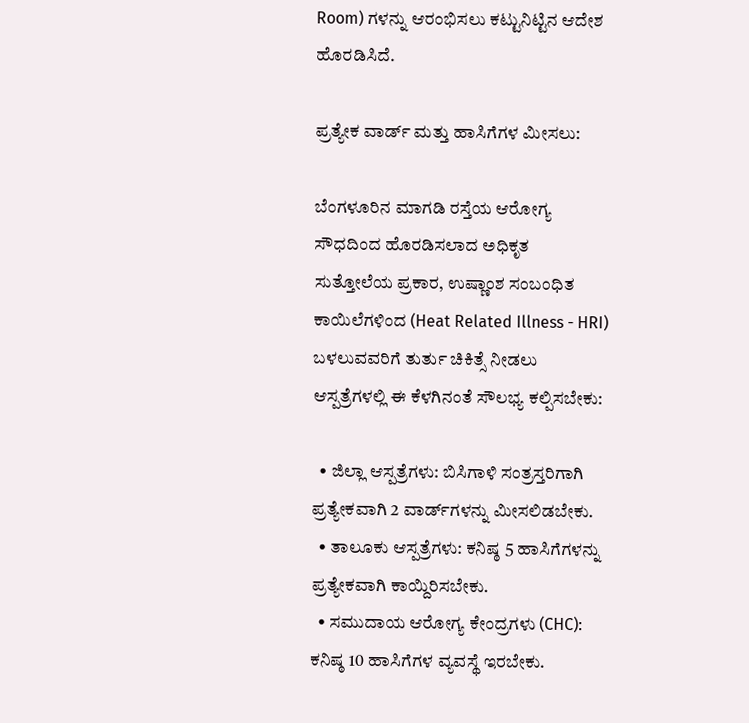Room) ಗಳನ್ನು ಆರಂಭಿಸಲು ಕಟ್ಟುನಿಟ್ಟಿನ ಆದೇಶ ಹೊರಡಿಸಿದೆ.

ಪ್ರತ್ಯೇಕ ವಾರ್ಡ್ ಮತ್ತು ಹಾಸಿಗೆಗಳ ಮೀಸಲು:

ಬೆಂಗಳೂರಿನ ಮಾಗಡಿ ರಸ್ತೆಯ ಆರೋಗ್ಯ ಸೌಧದಿಂದ ಹೊರಡಿಸಲಾದ ಅಧಿಕೃತ ಸುತ್ತೋಲೆಯ ಪ್ರಕಾರ, ಉಷ್ಣಾಂಶ ಸಂಬಂಧಿತ ಕಾಯಿಲೆಗಳಿಂದ (Heat Related Illness - HRI) ಬಳಲುವವರಿಗೆ ತುರ್ತು ಚಿಕಿತ್ಸೆ ನೀಡಲು ಆಸ್ಪತ್ರೆಗಳಲ್ಲಿ ಈ ಕೆಳಗಿನಂತೆ ಸೌಲಭ್ಯ ಕಲ್ಪಿಸಬೇಕು:

  • ಜಿಲ್ಲಾ ಆಸ್ಪತ್ರೆಗಳು: ಬಿಸಿಗಾಳಿ ಸಂತ್ರಸ್ತರಿಗಾಗಿ ಪ್ರತ್ಯೇಕವಾಗಿ 2 ವಾರ್ಡ್‌ಗಳನ್ನು ಮೀಸಲಿಡಬೇಕು.
  • ತಾಲೂಕು ಆಸ್ಪತ್ರೆಗಳು: ಕನಿಷ್ಠ 5 ಹಾಸಿಗೆಗಳನ್ನು ಪ್ರತ್ಯೇಕವಾಗಿ ಕಾಯ್ದಿರಿಸಬೇಕು.
  • ಸಮುದಾಯ ಆರೋಗ್ಯ ಕೇಂದ್ರಗಳು (CHC): ಕನಿಷ್ಠ 10 ಹಾಸಿಗೆಗಳ ವ್ಯವಸ್ಥೆ ಇರಬೇಕು.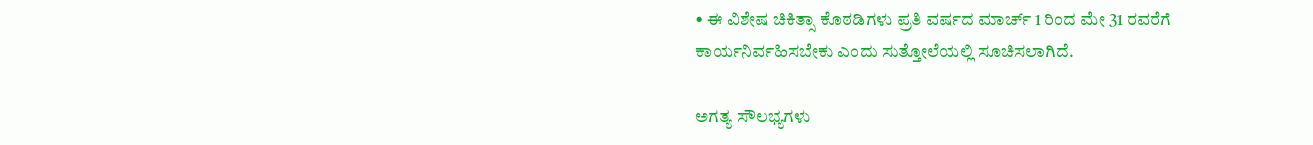• ಈ ವಿಶೇಷ ಚಿಕಿತ್ಸಾ ಕೊಠಡಿಗಳು ಪ್ರತಿ ವರ್ಷದ ಮಾರ್ಚ್ 1 ರಿಂದ ಮೇ 31 ರವರೆಗೆ ಕಾರ್ಯನಿರ್ವಹಿಸಬೇಕು ಎಂದು ಸುತ್ತೋಲೆಯಲ್ಲಿ ಸೂಚಿಸಲಾಗಿದೆ.

ಅಗತ್ಯ ಸೌಲಭ್ಯಗಳು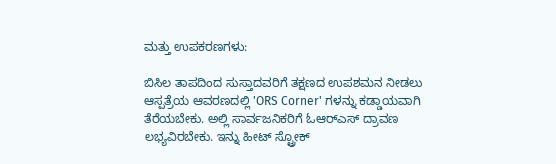ಮತ್ತು ಉಪಕರಣಗಳು:

ಬಿಸಿಲ ತಾಪದಿಂದ ಸುಸ್ತಾದವರಿಗೆ ತಕ್ಷಣದ ಉಪಶಮನ ನೀಡಲು ಆಸ್ಪತ್ರೆಯ ಆವರಣದಲ್ಲಿ 'ORS Corner' ಗಳನ್ನು ಕಡ್ಡಾಯವಾಗಿ ತೆರೆಯಬೇಕು. ಅಲ್ಲಿ ಸಾರ್ವಜನಿಕರಿಗೆ ಓಆರ್‌ಎಸ್ ದ್ರಾವಣ ಲಭ್ಯವಿರಬೇಕು. ಇನ್ನು ಹೀಟ್ ಸ್ಟ್ರೋಕ್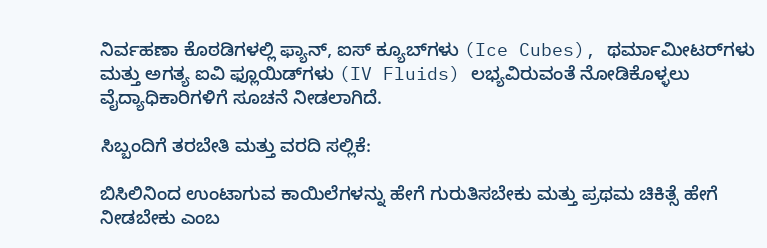ನಿರ್ವಹಣಾ ಕೊಠಡಿಗಳಲ್ಲಿ ಫ್ಯಾನ್, ಐಸ್ ಕ್ಯೂಬ್‌ಗಳು (Ice Cubes), ಥರ್ಮಾಮೀಟರ್‌ಗಳು ಮತ್ತು ಅಗತ್ಯ ಐವಿ ಫ್ಲೂಯಿಡ್‌ಗಳು (IV Fluids) ಲಭ್ಯವಿರುವಂತೆ ನೋಡಿಕೊಳ್ಳಲು ವೈದ್ಯಾಧಿಕಾರಿಗಳಿಗೆ ಸೂಚನೆ ನೀಡಲಾಗಿದೆ.

ಸಿಬ್ಬಂದಿಗೆ ತರಬೇತಿ ಮತ್ತು ವರದಿ ಸಲ್ಲಿಕೆ:

ಬಿಸಿಲಿನಿಂದ ಉಂಟಾಗುವ ಕಾಯಿಲೆಗಳನ್ನು ಹೇಗೆ ಗುರುತಿಸಬೇಕು ಮತ್ತು ಪ್ರಥಮ ಚಿಕಿತ್ಸೆ ಹೇಗೆ ನೀಡಬೇಕು ಎಂಬ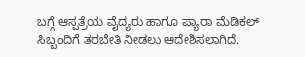ಬಗ್ಗೆ ಆಸ್ಪತ್ರೆಯ ವೈದ್ಯರು ಹಾಗೂ ಪ್ಯಾರಾ ಮೆಡಿಕಲ್ ಸಿಬ್ಬಂದಿಗೆ ತರಬೇತಿ ನೀಡಲು ಆದೇಶಿಸಲಾಗಿದೆ.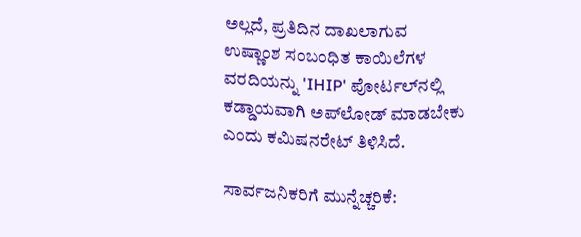ಅಲ್ಲದೆ, ಪ್ರತಿದಿನ ದಾಖಲಾಗುವ ಉಷ್ಣಾಂಶ ಸಂಬಂಧಿತ ಕಾಯಿಲೆಗಳ ವರದಿಯನ್ನು 'IHIP' ಪೋರ್ಟಲ್‌ನಲ್ಲಿ ಕಡ್ಡಾಯವಾಗಿ ಅಪ್‌ಲೋಡ್ ಮಾಡಬೇಕು ಎಂದು ಕಮಿಷನರೇಟ್ ತಿಳಿಸಿದೆ.

ಸಾರ್ವಜನಿಕರಿಗೆ ಮುನ್ನೆಚ್ಚರಿಕೆ: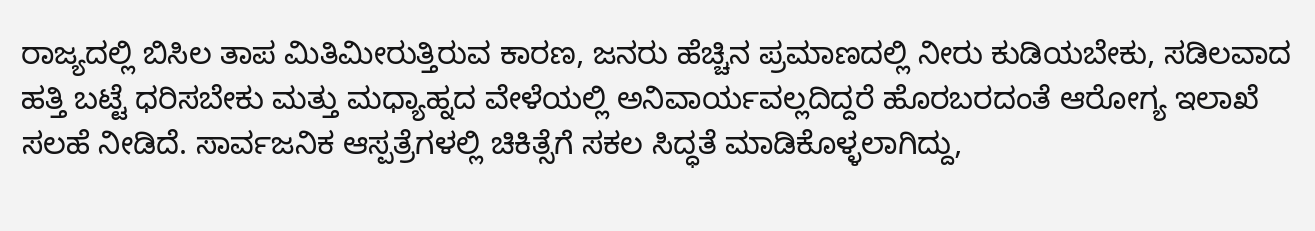ರಾಜ್ಯದಲ್ಲಿ ಬಿಸಿಲ ತಾಪ ಮಿತಿಮೀರುತ್ತಿರುವ ಕಾರಣ, ಜನರು ಹೆಚ್ಚಿನ ಪ್ರಮಾಣದಲ್ಲಿ ನೀರು ಕುಡಿಯಬೇಕು, ಸಡಿಲವಾದ ಹತ್ತಿ ಬಟ್ಟೆ ಧರಿಸಬೇಕು ಮತ್ತು ಮಧ್ಯಾಹ್ನದ ವೇಳೆಯಲ್ಲಿ ಅನಿವಾರ್ಯವಲ್ಲದಿದ್ದರೆ ಹೊರಬರದಂತೆ ಆರೋಗ್ಯ ಇಲಾಖೆ ಸಲಹೆ ನೀಡಿದೆ. ಸಾರ್ವಜನಿಕ ಆಸ್ಪತ್ರೆಗಳಲ್ಲಿ ಚಿಕಿತ್ಸೆಗೆ ಸಕಲ ಸಿದ್ಧತೆ ಮಾಡಿಕೊಳ್ಳಲಾಗಿದ್ದು,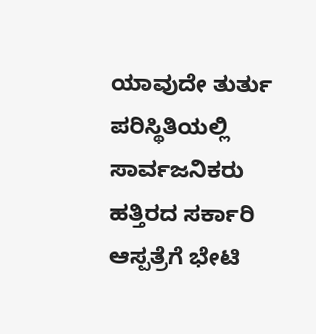ಯಾವುದೇ ತುರ್ತು ಪರಿಸ್ಥಿತಿಯಲ್ಲಿ ಸಾರ್ವಜನಿಕರು ಹತ್ತಿರದ ಸರ್ಕಾರಿ ಆಸ್ಪತ್ರೆಗೆ ಭೇಟಿ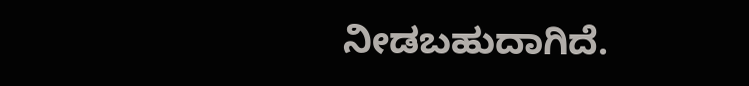ನೀಡಬಹುದಾಗಿದೆ.